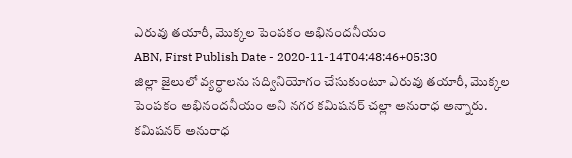ఎరువు తయారీ, మొక్కల పెంపకం అభినందనీయం
ABN, First Publish Date - 2020-11-14T04:48:46+05:30
జిల్లా జైలులో వ్యర్ధాలను సద్వినియోగం చేసుకుంటూ ఎరువు తయారీ, మొక్కల పెంపకం అభినందనీయం అని నగర కమిషనర్ చల్లా అనురాధ అన్నారు.
కమిషనర్ అనురాధ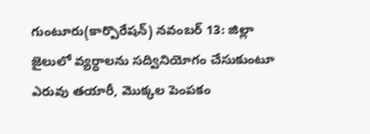గుంటూరు(కార్పొరేషన్) నవంబర్ 13: జిల్లా జైలులో వ్యర్ధాలను సద్వినియోగం చేసుకుంటూ ఎరువు తయారీ, మొక్కల పెంపకం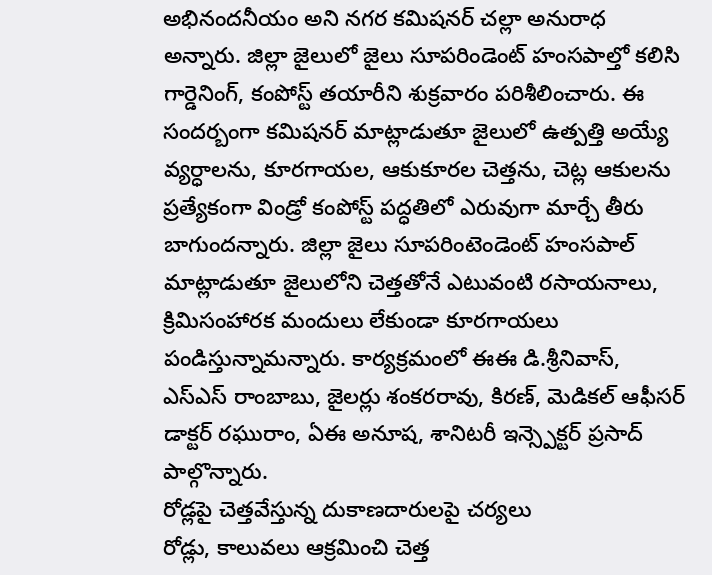అభినందనీయం అని నగర కమిషనర్ చల్లా అనురాధ అన్నారు. జిల్లా జైలులో జైలు సూపరిండెంట్ హంసపాల్తో కలిసి గార్డెనింగ్, కంపోస్ట్ తయారీని శుక్రవారం పరిశీలించారు. ఈ సందర్బంగా కమిషనర్ మాట్లాడుతూ జైలులో ఉత్పత్తి అయ్యే వ్యర్ధాలను, కూరగాయల, ఆకుకూరల చెత్తను, చెట్ల ఆకులను ప్రత్యేకంగా విండ్రో కంపోస్ట్ పద్ధతిలో ఎరువుగా మార్చే తీరు బాగుందన్నారు. జిల్లా జైలు సూపరింటెండెంట్ హంసపాల్ మాట్లాడుతూ జైలులోని చెత్తతోనే ఎటువంటి రసాయనాలు, క్రిమిసంహారక మందులు లేకుండా కూరగాయలు పండిస్తున్నామన్నారు. కార్యక్రమంలో ఈఈ డి.శ్రీనివాస్, ఎస్ఎస్ రాంబాబు, జైలర్లు శంకరరావు, కిరణ్, మెడికల్ ఆఫీసర్ డాక్టర్ రఘురాం, ఏఈ అనూష, శానిటరీ ఇన్స్పెక్టర్ ప్రసాద్ పాల్గొన్నారు.
రోడ్లపై చెత్తవేస్తున్న దుకాణదారులపై చర్యలు
రోడ్లు, కాలువలు ఆక్రమించి చెత్త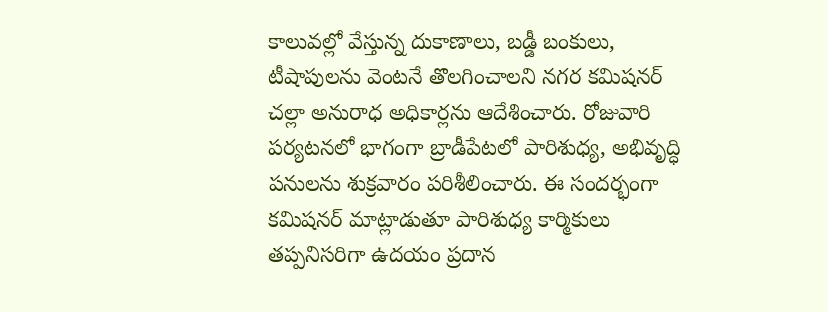కాలువల్లో వేస్తున్న దుకాణాలు, బడ్డీ బంకులు, టీషాపులను వెంటనే తొలగించాలని నగర కమిషనర్ చల్లా అనురాధ అధికార్లను ఆదేశించారు. రోజువారి పర్యటనలో భాగంగా బ్రాడీపేటలో పారిశుధ్య, అభివృద్ధి పనులను శుక్రవారం పరిశీలించారు. ఈ సందర్భంగా కమిషనర్ మాట్లాడుతూ పారిశుధ్య కార్మికులు తప్పనిసరిగా ఉదయం ప్రదాన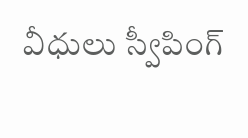వీధులు స్వీపింగ్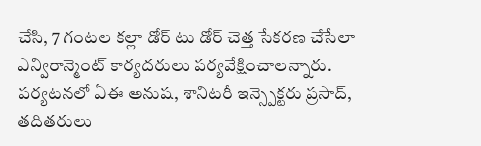చేసి, 7 గంటల కల్లా డోర్ టు డోర్ చెత్త సేకరణ చేసేలా ఎన్విరాన్మెంట్ కార్యదరులు పర్యవేక్షించాలన్నారు. పర్యటనలో ఏఈ అనుష, శానిటరీ ఇన్స్పెక్టరు ప్రసాద్, తదితరులు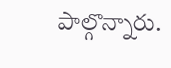పాల్గొన్నారు.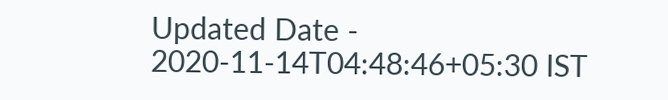Updated Date - 2020-11-14T04:48:46+05:30 IST